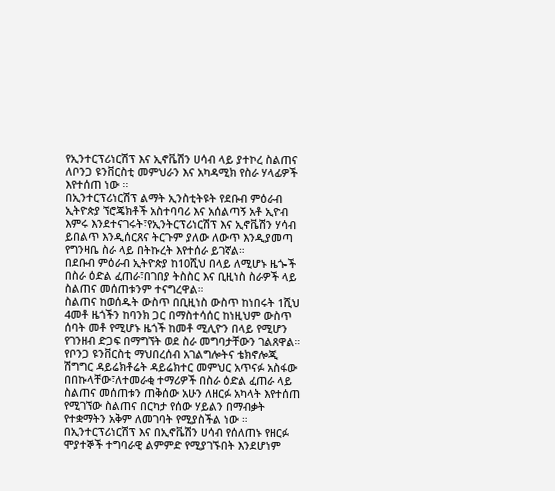የኢንተርፕሪነርሽፕ እና ኢኖቬሽን ሀሳብ ላይ ያተኮረ ስልጠና ለቦንጋ ዩንቨርስቲ መምህራን እና አካዳሚክ የስራ ሃላፊዎች እየተሰጠ ነው ፡፡
በኢንተርፕሪነርሽፕ ልማት ኢንስቲትዩት የደቡብ ምዕራብ ኢትዮጵያ ኘሮጄክቶች አስተባባሪ እና አሰልጣኝ አቶ ኢዮብ እምሩ እንደተናገሩት፣የኢንትርፕሪነርሽፕ እና ኢኖቬሽን ሃሳብ ይበልጥ እንዲሰርጸና ትርጉም ያለው ለውጥ እንዲያመጣ የግንዛቤ ስራ ላይ በትኩረት እየተሰራ ይገኛል።
በደቡብ ምዕራብ ኢትዮጵያ ከ10ሺህ በላይ ለሚሆኑ ዜጐች በስራ ዕድል ፈጠራ፣በገበያ ትስስር እና ቢዚነስ ስራዎች ላይ ስልጠና መሰጠቱንም ተናግረዋል።
ስልጠና ከወሰዱት ውስጥ በቢዚነስ ውስጥ ከነበሩት 1ሺህ 4መቶ ዜጎችን ከባንክ ጋር በማስተሳሰር ከነዚህም ውስጥ ሰባት መቶ የሚሆኑ ዜጎች ከመቶ ሚሊዮን በላይ የሚሆን የገንዘብ ድጋፍ በማግኘት ወደ ስራ መግባታቸውን ገልጸዋል።
የቦንጋ ዩንቨርስቲ ማህበረሰብ አገልግሎትና ቴክኖሎጂ ሽግግር ዳይሬክቶሬት ዳይሬክተር መምህር አጥናፉ አስፋው በበኩላቸው፣ለተመራቂ ተማሪዎች በስራ ዕድል ፈጠራ ላይ ስልጠና መሰጠቱን ጠቅሰው አሁን ለዘርፉ አካላት እየተሰጠ የሚገኘው ስልጠና በርካታ የሰው ሃይልን በማብቃት የተቋማትን አቅም ለመገባት የሚያስችል ነው ።
በኢንተርፕሪነርሽፕ እና በኢኖቬሽን ሀሳብ የሰለጠኑ የዘርፉ ሞያተኞች ተግባራዊ ልምምድ የሚያገኙበት እንደሆነም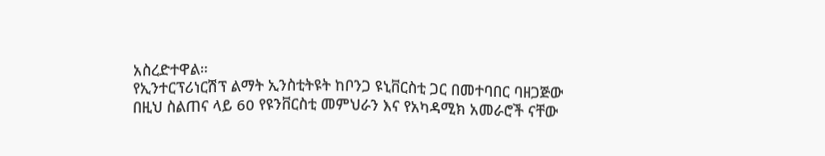አስረድተዋል።
የኢንተርፕሪነርሽፕ ልማት ኢንስቲትዩት ከቦንጋ ዩኒቨርስቲ ጋር በመተባበር ባዘጋጅው በዚህ ስልጠና ላይ 60 የዩንቨርስቲ መምህራን እና የአካዳሚክ አመራሮች ናቸው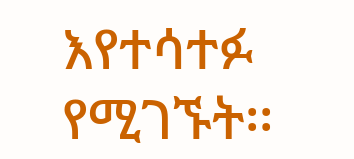እየተሳተፉ የሚገኙት፡፡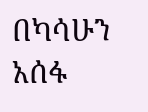በካሳሁን አሰፋ